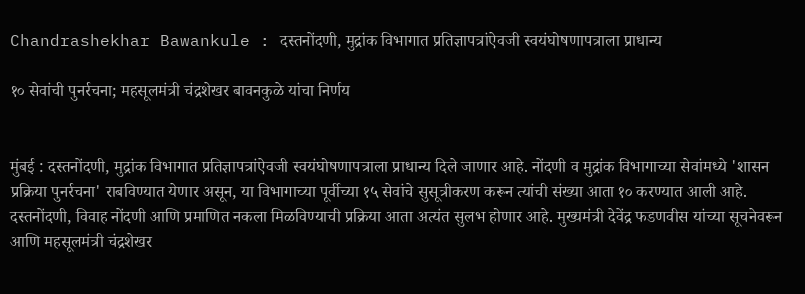Chandrashekhar Bawankule : दस्तनोंदणी, मुद्रांक विभागात प्रतिज्ञापत्रांऐवजी स्वयंघोषणापत्राला प्राधान्य

१० सेवांची पुनर्रचना; महसूलमंत्री चंद्रशेखर बावनकुळे यांचा निर्णय


मुंबई : दस्तनोंदणी, मुद्रांक विभागात प्रतिज्ञापत्रांऐवजी स्वयंघोषणापत्राला प्राधान्य दिले जाणार आहे. नोंदणी व मुद्रांक विभागाच्या सेवांमध्ये 'शासन प्रक्रिया पुनर्रचना' राबविण्यात येणार असून, या विभागाच्या पूर्वीच्या १५ सेवांचे सुसूत्रीकरण करून त्यांची संख्या आता १० करण्यात आली आहे. दस्तनोंदणी, विवाह नोंदणी आणि प्रमाणित नकला मिळविण्याची प्रक्रिया आता अत्यंत सुलभ होणार आहे. मुख्यमंत्री देवेंद्र फडणवीस यांच्या सूचनेवरून आणि महसूलमंत्री चंद्रशेखर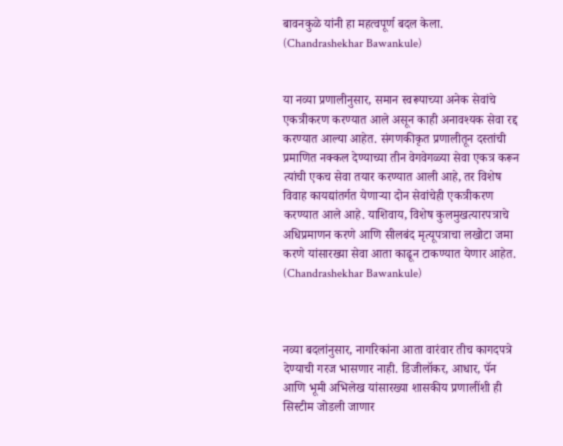बावनकुळे यांनी हा महत्वपूर्ण बदल केला. (Chandrashekhar Bawankule)


या नव्या प्रणालीनुसार, समान स्वरूपाच्या अनेक सेवांचे एकत्रीकरण करण्यात आले असून काही अनावश्यक सेवा रद्द करण्यात आल्या आहेत. संगणकीकृत प्रणालीतून दस्तांची प्रमाणित नक्कल देण्याच्या तीन वेगवेगळ्या सेवा एकत्र करून त्यांची एकच सेवा तयार करण्यात आली आहे, तर विशेष विवाह कायद्यांतर्गत येणाऱ्या दोन सेवांचेही एकत्रीकरण करण्यात आले आहे. याशिवाय, विशेष कुलमुखत्यारपत्राचे अधिप्रमाणन करणे आणि सीलबंद मृत्यूपत्राचा लखोटा जमा करणे यांसारख्या सेवा आता काढून टाकण्यात येणार आहेत. (Chandrashekhar Bawankule)



नव्या बदलांनुसार, नागरिकांना आता वारंवार तीच कागदपत्रे देण्याची गरज भासणार नाही. डिजीलॉकर, आधार, पॅन आणि भूमी अभिलेख यांसारख्या शासकीय प्रणालींशी ही सिस्टीम जोडली जाणार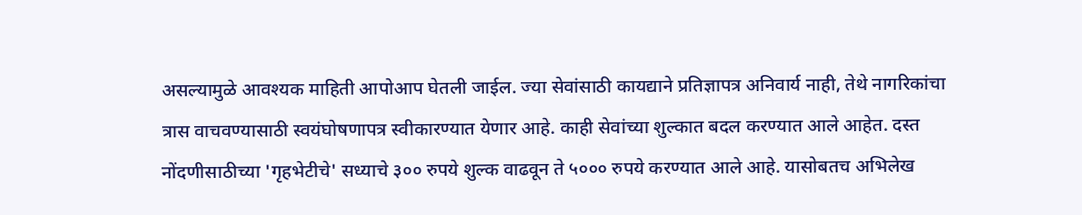असल्यामुळे आवश्यक माहिती आपोआप घेतली जाईल. ज्या सेवांसाठी कायद्याने प्रतिज्ञापत्र अनिवार्य नाही, तेथे नागरिकांचा त्रास वाचवण्यासाठी स्वयंघोषणापत्र स्वीकारण्यात येणार आहे. काही सेवांच्या शुल्कात बदल करण्यात आले आहेत. दस्त नोंदणीसाठीच्या 'गृहभेटीचे' सध्याचे ३०० रुपये शुल्क वाढवून ते ५००० रुपये करण्यात आले आहे. यासोबतच अभिलेख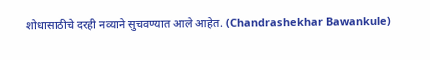शोधासाठीचे दरही नव्याने सुचवण्यात आले आहेत. (Chandrashekhar Bawankule)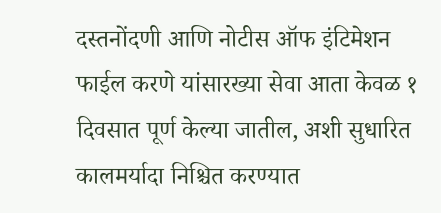दस्तनोंदणी आणि नोटीस ऑफ इंटिमेशन फाईल करणे यांसारख्या सेवा आता केवळ १ दिवसात पूर्ण केल्या जातील, अशी सुधारित कालमर्यादा निश्चित करण्यात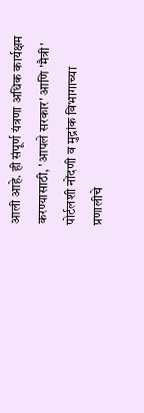आली आहे. ही संपूर्ण यंत्रणा अधिक कार्यक्षम करण्यासाठी, 'आपले सरकार' आणि 'मैत्री' पोर्टलशी नोंदणी व मुद्रांक विभागाच्या प्रणालीचे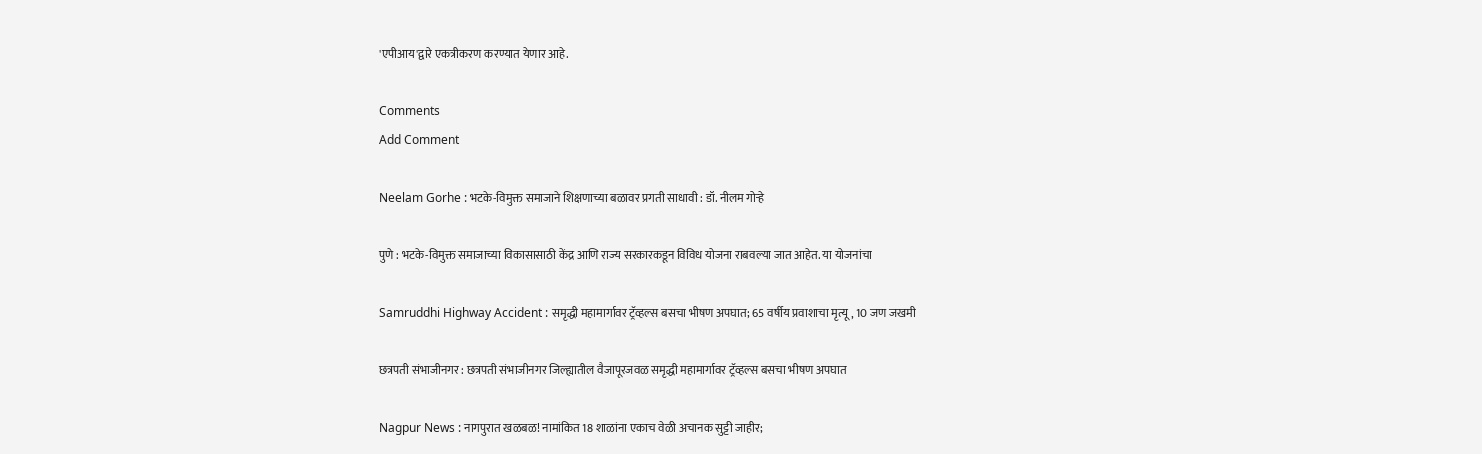'एपीआय'द्वारे एकत्रीकरण करण्यात येणार आहे.

Comments
Add Comment

Neelam Gorhe : भटके-विमुक्त समाजाने शिक्षणाच्या बळावर प्रगती साधावी : डॉ. नीलम गोऱ्हे

पुणे : भटके-विमुक्त समाजाच्या विकासासाठी केंद्र आणि राज्य सरकारकडून विविध योजना राबवल्या जात आहेत. या योजनांचा

Samruddhi Highway Accident : समृद्धी महामार्गावर ट्रॅव्हल्स बसचा भीषण अपघात; 65 वर्षीय प्रवाशाचा मृत्यू, 10 जण जखमी

छत्रपती संभाजीनगर : छत्रपती संभाजीनगर जिल्ह्यातील वैजापूरजवळ समृद्धी महामार्गावर ट्रॅव्हल्स बसचा भीषण अपघात

Nagpur News : नागपुरात खळबळ! नामांकित 18 शाळांना एकाच वेळी अचानक सुट्टी जाहीर;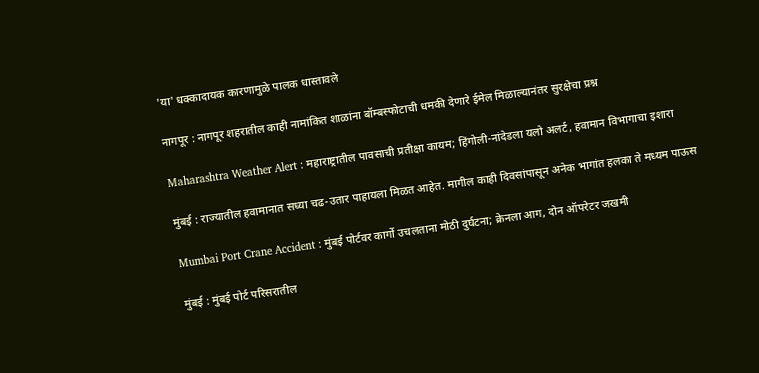'या' धक्कादायक कारणामुळे पालक धास्तावले

नागपूर : नागपूर शहरातील काही नामांकित शाळांना बॉम्बस्फोटाची धमकी देणारे ईमेल मिळाल्यानंतर सुरक्षेचा प्रश्न

Maharashtra Weather Alert : महाराष्ट्रातील पावसाची प्रतीक्षा कायम; हिंगोली-नांदेडला यलो अलर्ट, हवामान विभागाचा इशारा

मुंबई : राज्यातील हवामानात सध्या चढ-उतार पाहायला मिळत आहेत. मागील काही दिवसांपासून अनेक भागांत हलका ते मध्यम पाऊस

Mumbai Port Crane Accident : मुंबई पोर्टवर कार्गो उचलताना मोठी दुर्घटना; क्रेनला आग, दोन ऑपरेटर जखमी

मुंबई : मुंबई पोर्ट परिसरातील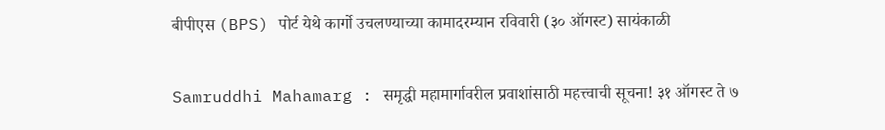बीपीएस (BPS) पोर्ट येथे कार्गो उचलण्याच्या कामादरम्यान रविवारी (३० ऑगस्ट) सायंकाळी

Samruddhi Mahamarg : समृद्धी महामार्गावरील प्रवाशांसाठी महत्त्वाची सूचना! ३१ ऑगस्ट ते ७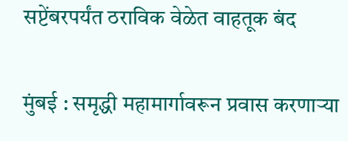सप्टेंबरपर्यंत ठराविक वेळेत वाहतूक बंद

मुंबई : समृद्धी महामार्गावरून प्रवास करणाऱ्या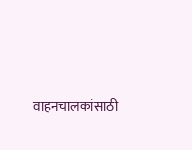वाहनचालकांसाठी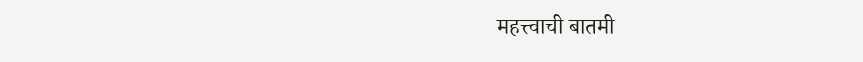महत्त्वाची बातमी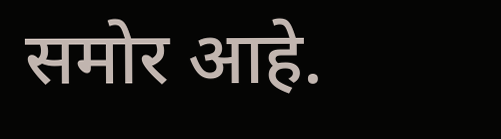समोर आहे.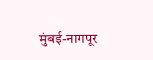मुंबई-नागपूर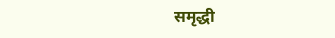समृद्धी